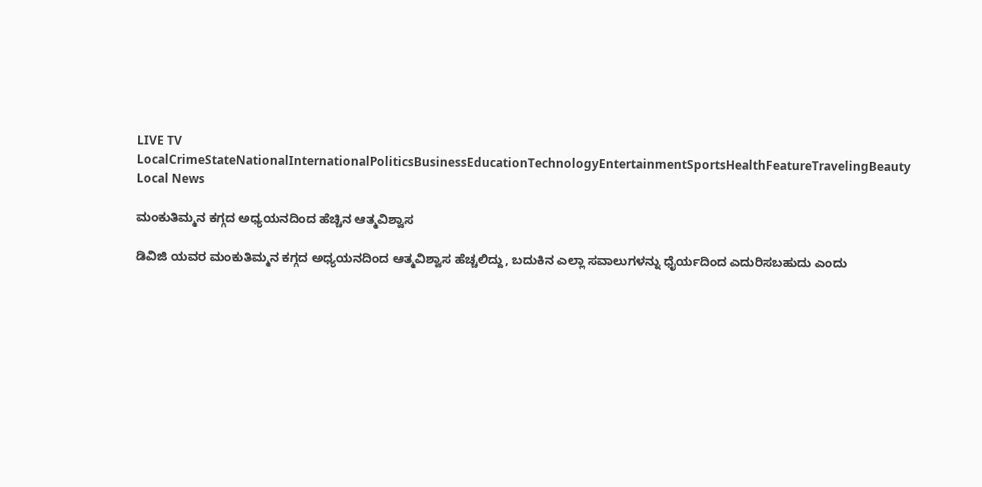LIVE TV LocalCrimeStateNationalInternationalPoliticsBusinessEducationTechnologyEntertainmentSportsHealthFeatureTravelingBeauty
Local News

ಮಂಕುತಿಮ್ಮನ ಕಗ್ಗದ ಅಧ್ಯಯನದಿಂದ ಹೆಚ್ಚಿನ ಆತ್ಮವಿಶ್ವಾಸ

ಡಿವಿಜಿ ಯವರ ಮಂಕುತಿಮ್ಮನ ಕಗ್ಗದ ಅಧ್ಯಯನದಿಂದ ಆತ್ಮವಿಶ್ವಾಸ ಹೆಚ್ಚಲಿದ್ದು, ಬದುಕಿನ ಎಲ್ಲಾ ಸವಾಲುಗಳನ್ನು ಧೈರ್ಯದಿಂದ ಎದುರಿಸಬಹುದು ಎಂದು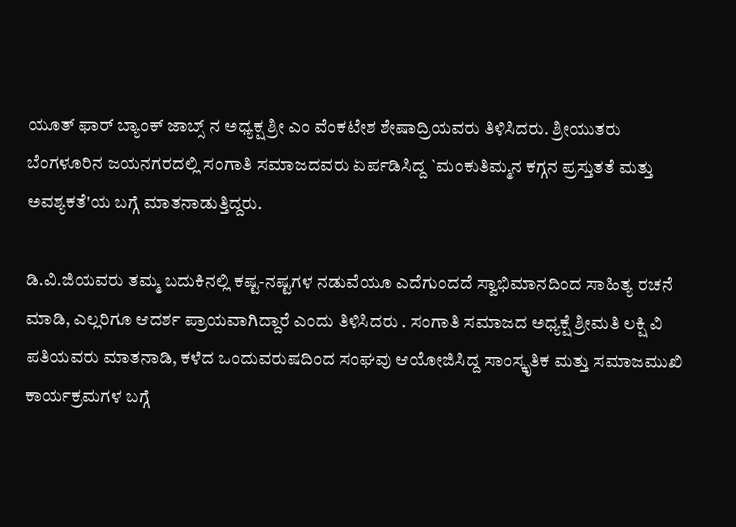ಯೂತ್ ಫಾರ್ ಬ್ಯಾಂಕ್ ಜಾಬ್ಸ್ ನ ಅಧ್ಯಕ್ಷ ಶ್ರೀ ಎಂ ವೆಂಕಟೇಶ ಶೇಷಾದ್ರಿಯವರು ತಿಳಿಸಿದರು. ಶ್ರೀಯುತರು ಬೆಂಗಳೂರಿನ ಜಯನಗರದಲ್ಲಿ ಸಂಗಾತಿ ಸಮಾಜದವರು ಏರ್ಪಡಿಸಿದ್ದ `ಮಂಕುತಿಮ್ಮನ ಕಗ್ಗನ ಪ್ರಸ್ತುತತೆ ಮತ್ತು ಅವಶ್ಯಕತೆ'ಯ ಬಗ್ಗೆ ಮಾತನಾಡುತ್ತಿದ್ದರು.

ಡಿ.ವಿ.ಜಿಯವರು ತಮ್ಮ ಬದುಕಿನಲ್ಲಿ ಕಷ್ಟ-ನಷ್ಟಗಳ ನಡುವೆಯೂ ಎದೆಗುಂದದೆ ಸ್ವಾಭಿಮಾನದಿಂದ ಸಾಹಿತ್ಯ ರಚನೆ ಮಾಡಿ, ಎಲ್ಲರಿಗೂ ಆದರ್ಶ ಪ್ರಾಯವಾಗಿದ್ದಾರೆ ಎಂದು ತಿಳಿಸಿದರು . ಸಂಗಾತಿ ಸಮಾಜದ ಅಧ್ಯಕ್ಷೆ ಶ್ರೀಮತಿ ಲಕ್ಷಿ ವಿ ಪತಿಯವರು ಮಾತನಾಡಿ, ಕಳೆದ ಒಂದುವರುಷದಿಂದ ಸಂಘವು ಆಯೋಜಿಸಿದ್ದ ಸಾಂಸ್ಕೃತಿಕ ಮತ್ತು ಸಮಾಜಮುಖಿ ಕಾರ್ಯಕ್ರಮಗಳ ಬಗ್ಗೆ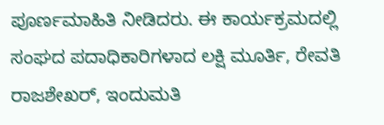ಪೂರ್ಣಮಾಹಿತಿ ನೀಡಿದರು. ಈ ಕಾರ್ಯಕ್ರಮದಲ್ಲಿ ಸಂಘದ ಪದಾಧಿಕಾರಿಗಳಾದ ಲಕ್ಷಿ ಮೂರ್ತಿ, ರೇವತಿ ರಾಜಶೇಖರ್, ಇಂದುಮತಿ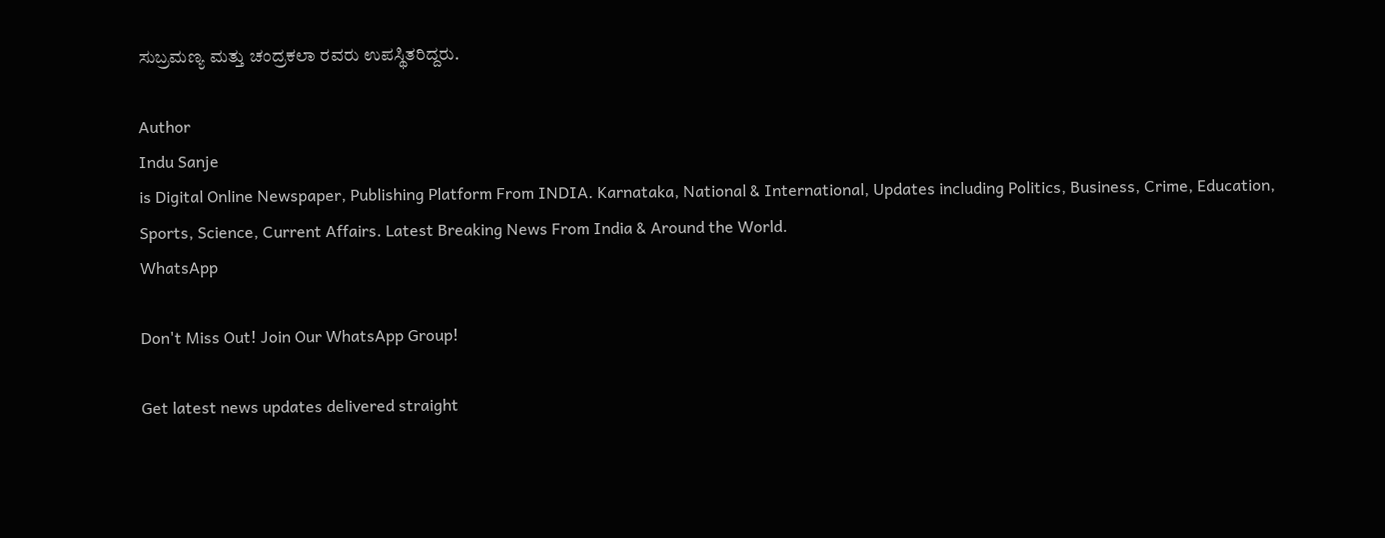ಸುಬ್ರಮಣ್ಯ ಮತ್ತು ಚಂದ್ರಕಲಾ ರವರು ಉಪಸ್ಥಿತರಿದ್ದರು.

Author
Indu Sanje
is Digital Online Newspaper, Publishing Platform From INDIA. Karnataka, National & International, Updates including Politics, Business, Crime, Education, Sports, Science, Current Affairs. Latest Breaking News From India & Around the World.
WhatsApp

Don't Miss Out! Join Our WhatsApp Group!

Get latest news updates delivered straight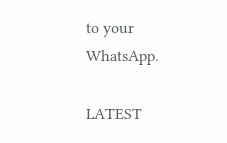to your WhatsApp.

LATEST